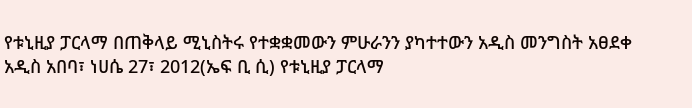የቱኒዚያ ፓርላማ በጠቅላይ ሚኒስትሩ የተቋቋመውን ምሁራንን ያካተተውን አዲስ መንግስት አፀደቀ
አዲስ አበባ፣ ነሀሴ 27፣ 2012(ኤፍ ቢ ሲ) የቱኒዚያ ፓርላማ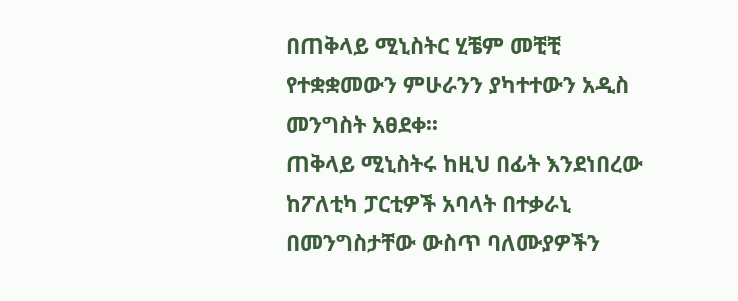በጠቅላይ ሚኒስትር ሂቼም መቺቺ የተቋቋመውን ምሁራንን ያካተተውን አዲስ መንግስት አፀደቀ፡፡
ጠቅላይ ሚኒስትሩ ከዚህ በፊት እንደነበረው ከፖለቲካ ፓርቲዎች አባላት በተቃራኒ በመንግስታቸው ውስጥ ባለሙያዎችን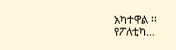አካተዋል ፡፡
የፖለቲካ…